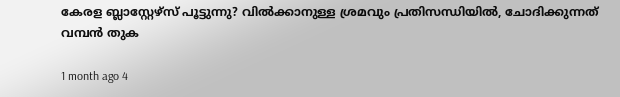കേരള ബ്ലാസ്റ്റേഴ്സ് പൂട്ടുന്നു? വിൽക്കാനുള്ള ശ്രമവും പ്രതിസന്ധിയിൽ, ചോദിക്കുന്നത് വമ്പൻ തുക

1 month ago 4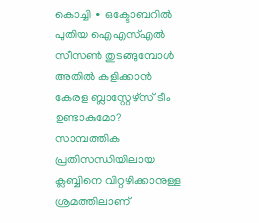കൊച്ചി ∙ ഒക്ടോബറിൽ പുതിയ ഐഎസ്എൽ സീസൺ തുടങ്ങുമ്പോൾ അതിൽ കളിക്കാൻ കേരള ബ്ലാസ്റ്റേഴ്സ് ടീം ഉണ്ടാകുമോ? സാമ്പത്തിക പ്രതിസന്ധിയിലായ ക്ലബ്ബിനെ വിറ്റഴിക്കാനുള്ള ശ്രമത്തിലാണ്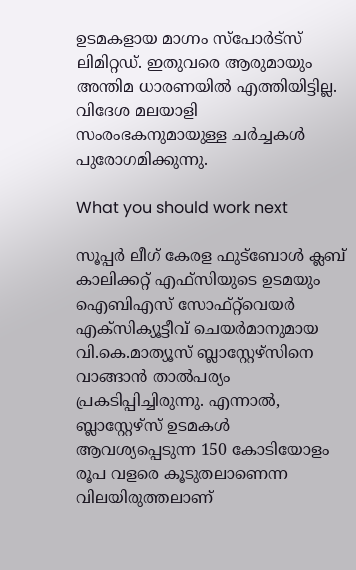ഉടമകളായ മാഗ്നം സ്പോർട്സ് ലിമിറ്റഡ്. ഇതുവരെ ആരുമായും അന്തിമ ധാരണയിൽ എത്തിയിട്ടില്ല. വിദേശ മലയാളി സംരംഭകനുമായുള്ള ചർച്ചകൾ പുരോഗമിക്കുന്നു.

What you should work next

സൂപ്പർ ലീഗ് കേരള ഫുട്ബോൾ ക്ലബ് കാലിക്കറ്റ് എഫ്സിയുടെ ഉടമയും ഐബിഎസ് സോഫ്റ്റ്‌വെയർ എക്സിക്യൂട്ടീവ് ചെയർമാനുമായ വി.കെ.മാത്യൂസ് ബ്ലാസ്റ്റേഴ്സിനെ വാങ്ങാൻ താൽപര്യം പ്രകടിപ്പിച്ചിരുന്നു. എന്നാൽ, ബ്ലാസ്റ്റേഴ്സ് ഉടമകൾ ആവശ്യപ്പെടുന്ന 150 കോടിയോളം രൂപ വളരെ കൂടുതലാണെന്ന വിലയിരുത്തലാണ്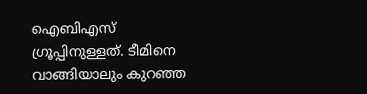ഐബിഎസ് ഗ്രൂപ്പിനുള്ളത്. ടീമിനെ വാങ്ങിയാലും കുറഞ്ഞ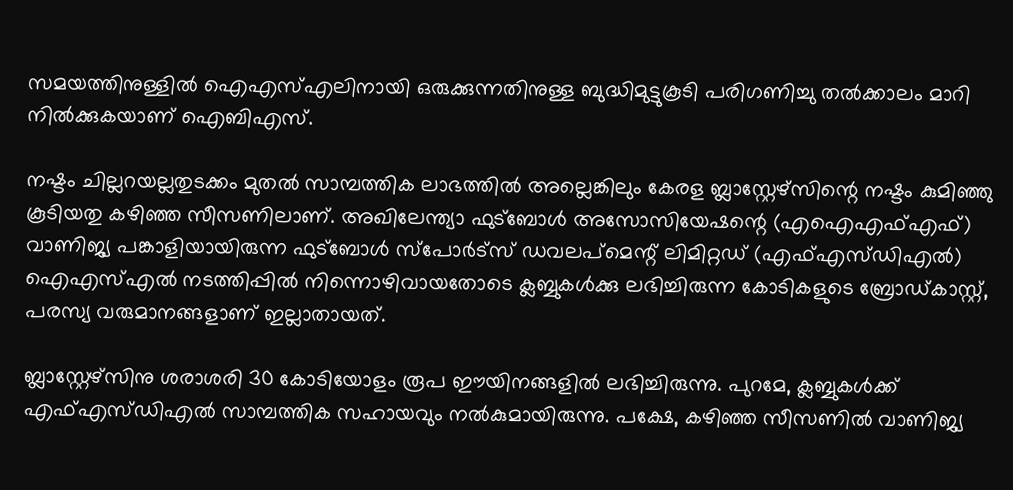സമയത്തിനുള്ളിൽ ഐഎസ്എലിനായി ഒരുക്കുന്നതിനുള്ള ബുദ്ധിമുട്ടുകൂടി പരിഗണിച്ചു തൽ‌ക്കാലം മാറി നിൽക്കുകയാണ് ഐബിഎസ്.

നഷ്ടം ചില്ലറയല്ലതുടക്കം മുതൽ സാമ്പത്തിക ലാഭത്തിൽ അല്ലെങ്കിലും കേരള ബ്ലാസ്റ്റേഴ്സിന്റെ നഷ്ടം കുമിഞ്ഞു കൂടിയതു കഴിഞ്ഞ സീസണിലാണ്. അഖിലേന്ത്യാ ഫുട്ബോൾ അസോസിയേഷന്റെ (എഐഎഫ്എഫ്) വാണിജ്യ പങ്കാളിയായിരുന്ന ഫുട്ബോൾ സ്പോർട്സ് ഡവലപ്മെന്റ് ലിമിറ്റഡ് (എഫ്എസ്ഡിഎൽ) ഐഎസ്എൽ നടത്തിപ്പിൽ നിന്നൊഴിവായതോടെ ക്ലബ്ബുകൾക്കു ലഭിച്ചിരുന്ന കോടികളുടെ ബ്രോഡ്കാസ്റ്റ്, പരസ്യ വരുമാനങ്ങളാണ് ഇല്ലാതായത്.

ബ്ലാസ്റ്റേഴ്സിനു ശരാശരി 30 കോടിയോളം രൂപ ഈയിനങ്ങളിൽ ലഭിച്ചിരുന്നു. പുറമേ, ക്ലബ്ബുകൾക്ക് എഫ്എസ്ഡിഎൽ സാമ്പത്തിക സഹായവും നൽകുമായിരുന്നു. പക്ഷേ, കഴിഞ്ഞ സീസണിൽ വാണിജ്യ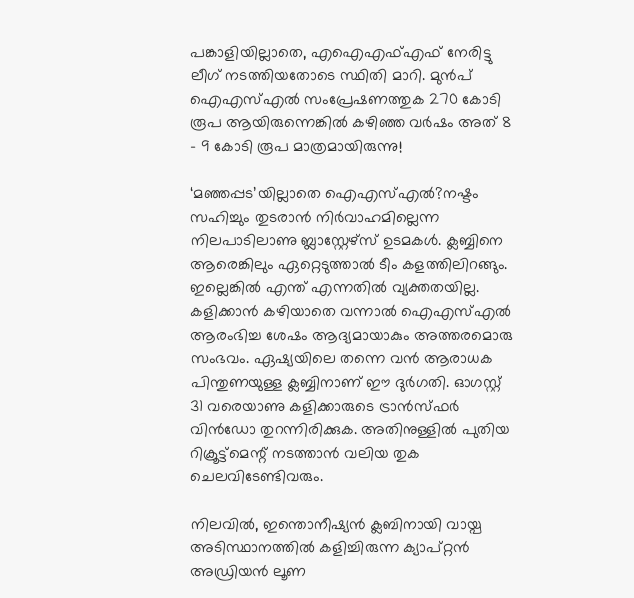പങ്കാളിയില്ലാതെ, എഐഎഫ്എഫ് നേരിട്ടു ലീഗ് നടത്തിയതോടെ സ്ഥിതി മാറി. മുൻപ് ഐഎസ്എൽ സംപ്രേഷണത്തുക 270 കോടി രൂപ ആയിരുന്നെങ്കിൽ കഴിഞ്ഞ വർഷം അത് 8 – 9 കോടി രൂപ മാത്രമായിരുന്നു!

‘മഞ്ഞപ്പട’യില്ലാതെ ഐഎസ്എൽ?നഷ്ടം സഹിച്ചും തുടരാൻ നിർവാഹമില്ലെന്ന നിലപാടിലാണു ബ്ലാസ്റ്റേഴ്സ് ഉടമകൾ. ക്ലബ്ബിനെ ആരെങ്കിലും ഏറ്റെടുത്താൽ ടീം കളത്തിലിറങ്ങും. ഇല്ലെങ്കിൽ എന്ത് എന്നതിൽ വ്യക്തതയില്ല. കളിക്കാൻ കഴിയാതെ വന്നാൽ ഐഎസ്എൽ ആരംഭിച്ച ശേഷം ആദ്യമായാകും അത്തരമൊരു സംഭവം. ഏഷ്യയിലെ തന്നെ വൻ ആരാധക പിന്തുണയുള്ള ക്ലബ്ബിനാണ് ഈ ദുർഗതി. ഓഗസ്റ്റ് 31 വരെയാണു കളിക്കാരുടെ ട്രാൻസ്ഫർ വിൻഡോ തുറന്നിരിക്കുക. അതിനുള്ളിൽ പുതിയ റിക്രൂട്ട്മെന്റ് നടത്താൻ വലിയ തുക ചെലവിടേണ്ടിവരും.

നിലവിൽ, ഇന്തൊനീഷ്യൻ ക്ലബിനായി വായ്പ അടിസ്ഥാനത്തിൽ കളിച്ചിരുന്ന ക്യാപ്റ്റൻ അഡ്രിയൻ ലൂണ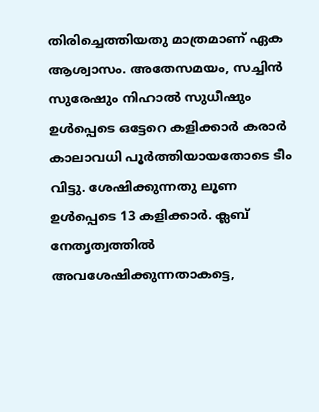തിരിച്ചെത്തിയതു മാത്രമാണ് ഏക ആശ്വാസം. അതേസമയം, സച്ചിൻ സുരേഷും നിഹാൽ സുധീഷും ഉൾപ്പെടെ ഒട്ടേറെ കളിക്കാർ കരാർ കാലാവധി പൂർത്തിയായതോടെ ടീം വിട്ടു. ശേഷിക്കുന്നതു ലൂണ ഉൾപ്പെടെ 13 കളിക്കാർ. ക്ലബ് നേതൃത്വത്തിൽ അവശേഷിക്കുന്നതാകട്ടെ,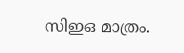സിഇഒ മാത്രം.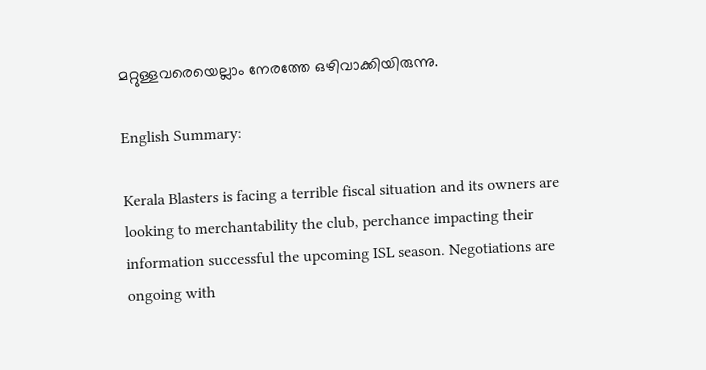മറ്റുള്ളവരെയെല്ലാം നേരത്തേ ഒഴിവാക്കിയിരുന്നു.

English Summary:

Kerala Blasters is facing a terrible fiscal situation and its owners are looking to merchantability the club, perchance impacting their information successful the upcoming ISL season. Negotiations are ongoing with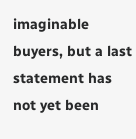imaginable buyers, but a last statement has not yet been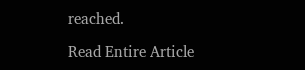reached.

Read Entire Article